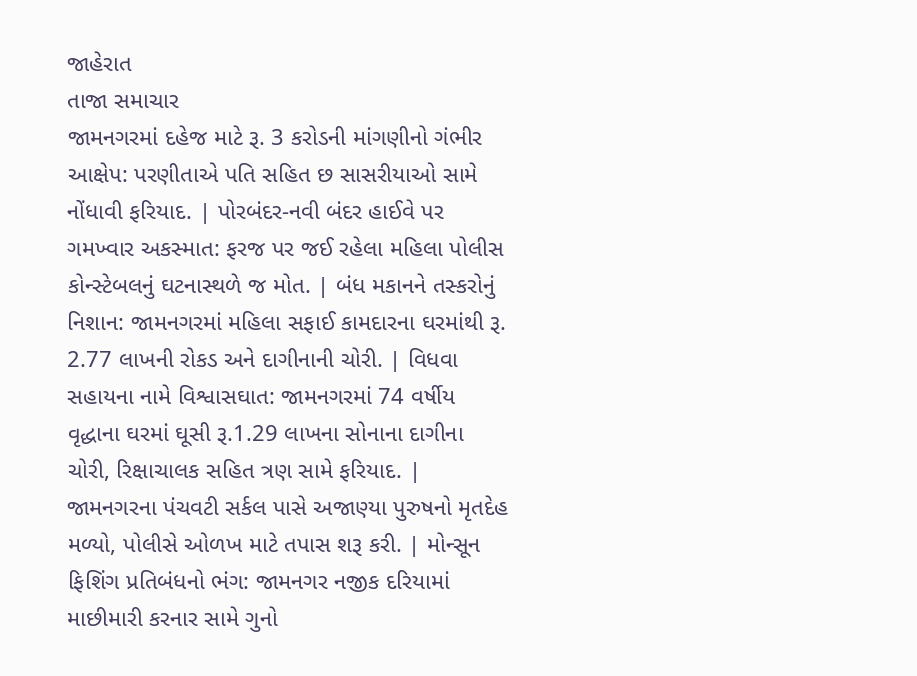જાહેરાત
તાજા સમાચાર
જામનગરમાં દહેજ માટે રૂ. 3 કરોડની માંગણીનો ગંભીર આક્ષેપ: પરણીતાએ પતિ સહિત છ સાસરીયાઓ સામે નોંધાવી ફરિયાદ. | પોરબંદર-નવી બંદર હાઈવે પર ગમખ્વાર અકસ્માત: ફરજ પર જઈ રહેલા મહિલા પોલીસ કોન્સ્ટેબલનું ઘટનાસ્થળે જ મોત. | બંધ મકાનને તસ્કરોનું નિશાન: જામનગરમાં મહિલા સફાઈ કામદારના ઘરમાંથી રૂ. 2.77 લાખની રોકડ અને દાગીનાની ચોરી. | વિધવા સહાયના નામે વિશ્વાસઘાત: જામનગરમાં 74 વર્ષીય વૃદ્ધાના ઘરમાં ઘૂસી રૂ.1.29 લાખના સોનાના દાગીના ચોરી, રિક્ષાચાલક સહિત ત્રણ સામે ફરિયાદ. | જામનગરના પંચવટી સર્કલ પાસે અજાણ્યા પુરુષનો મૃતદેહ મળ્યો, પોલીસે ઓળખ માટે તપાસ શરૂ કરી. | મોન્સૂન ફિશિંગ પ્રતિબંધનો ભંગ: જામનગર નજીક દરિયામાં માછીમારી કરનાર સામે ગુનો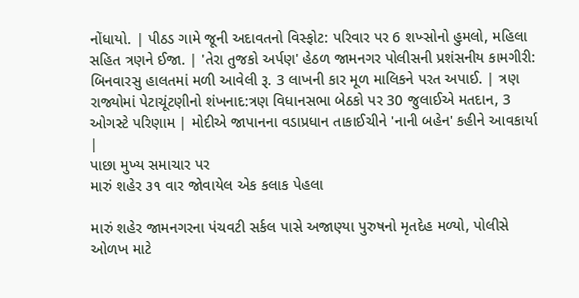નોંધાયો. | પીઠડ ગામે જૂની અદાવતનો વિસ્ફોટ: પરિવાર પર 6 શખ્સોનો હુમલો, મહિલા સહિત ત્રણને ઈજા. | 'તેરા તુજકો અર્પણ' હેઠળ જામનગર પોલીસની પ્રશંસનીય કામગીરી: બિનવારસુ હાલતમાં મળી આવેલી રૂ. 3 લાખની કાર મૂળ માલિકને પરત અપાઈ. | ત્રણ રાજ્યોમાં પેટાચૂંટણીનો શંખનાદ:ત્રણ વિધાનસભા બેઠકો પર 30 જુલાઈએ મતદાન, 3 ઓગસ્ટે પરિણામ | મોદીએ જાપાનના વડાપ્રધાન તાકાઈચીને 'નાની બહેન' કહીને આવકાર્યા |
પાછા મુખ્ય સમાચાર પર
મારું શહેર ૩૧ વાર જોવાયેલ એક કલાક પેહલા

મારું શહેર જામનગરના પંચવટી સર્કલ પાસે અજાણ્યા પુરુષનો મૃતદેહ મળ્યો, પોલીસે ઓળખ માટે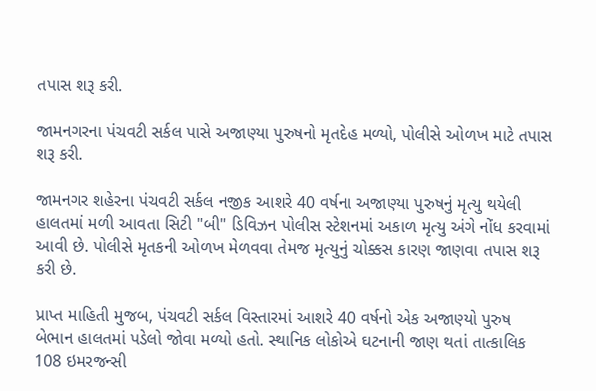તપાસ શરૂ કરી.

જામનગરના પંચવટી સર્કલ પાસે અજાણ્યા પુરુષનો મૃતદેહ મળ્યો, પોલીસે ઓળખ માટે તપાસ શરૂ કરી.

જામનગર શહેરના પંચવટી સર્કલ નજીક આશરે 40 વર્ષના અજાણ્યા પુરુષનું મૃત્યુ થયેલી હાલતમાં મળી આવતા સિટી "બી" ડિવિઝન પોલીસ સ્ટેશનમાં અકાળ મૃત્યુ અંગે નોંધ કરવામાં આવી છે. પોલીસે મૃતકની ઓળખ મેળવવા તેમજ મૃત્યુનું ચોક્કસ કારણ જાણવા તપાસ શરૂ કરી છે.

પ્રાપ્ત માહિતી મુજબ, પંચવટી સર્કલ વિસ્તારમાં આશરે 40 વર્ષનો એક અજાણ્યો પુરુષ બેભાન હાલતમાં પડેલો જોવા મળ્યો હતો. સ્થાનિક લોકોએ ઘટનાની જાણ થતાં તાત્કાલિક 108 ઇમરજન્સી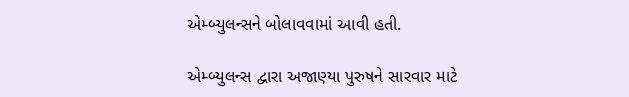એમ્બ્યુલન્સને બોલાવવામાં આવી હતી.

એમ્બ્યુલન્સ દ્વારા અજાણ્યા પુરુષને સારવાર માટે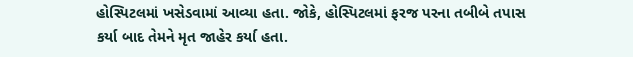હોસ્પિટલમાં ખસેડવામાં આવ્યા હતા. જોકે, હોસ્પિટલમાં ફરજ પરના તબીબે તપાસ કર્યા બાદ તેમને મૃત જાહેર કર્યા હતા.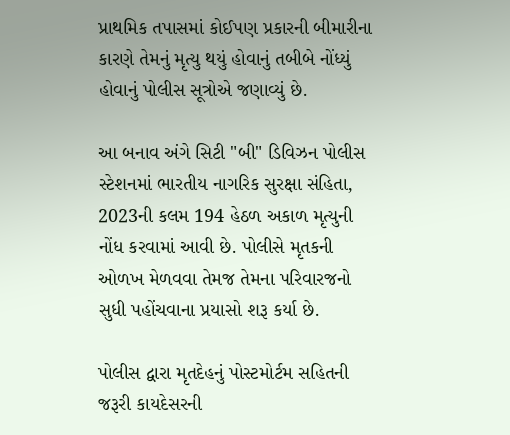પ્રાથમિક તપાસમાં કોઈપણ પ્રકારની બીમારીના કારણે તેમનું મૃત્યુ થયું હોવાનું તબીબે નોંધ્યું હોવાનું પોલીસ સૂત્રોએ જણાવ્યું છે.

આ બનાવ અંગે સિટી "બી" ડિવિઝન પોલીસ સ્ટેશનમાં ભારતીય નાગરિક સુરક્ષા સંહિતા, 2023ની કલમ 194 હેઠળ અકાળ મૃત્યુની નોંધ કરવામાં આવી છે. પોલીસે મૃતકની ઓળખ મેળવવા તેમજ તેમના પરિવારજનો સુધી પહોંચવાના પ્રયાસો શરૂ કર્યા છે.

પોલીસ દ્વારા મૃતદેહનું પોસ્ટમોર્ટમ સહિતની જરૂરી કાયદેસરની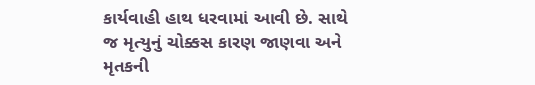કાર્યવાહી હાથ ધરવામાં આવી છે. સાથે જ મૃત્યુનું ચોક્કસ કારણ જાણવા અને મૃતકની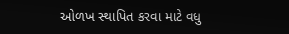ઓળખ સ્થાપિત કરવા માટે વધુ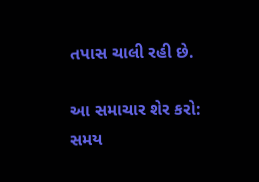તપાસ ચાલી રહી છે.

આ સમાચાર શેર કરો:
સમય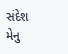સંદેશ મેનુ